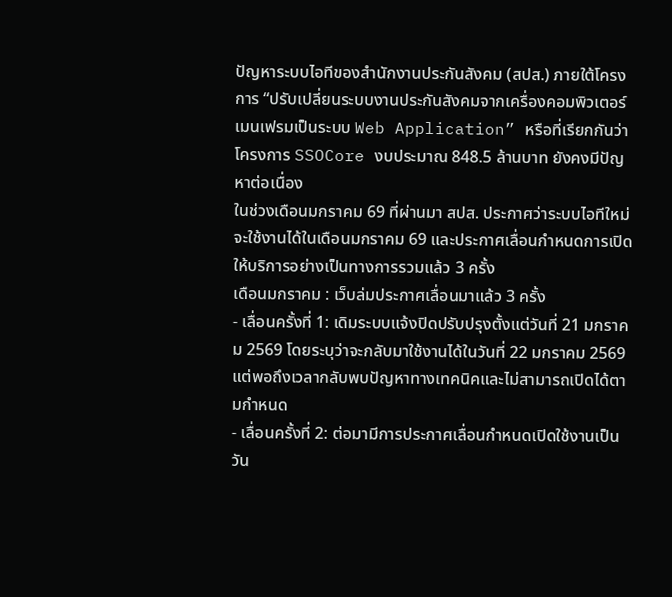ปัญหาระบบไอทีของสำนักงานประกันสังคม (สปส.) ภายใต้โครงการ “ปรับเปลี่ยนระบบงานประกันสังคมจากเครื่องคอมพิวเตอร์เมนเฟรมเป็นระบบ Web Application” หรือที่เรียกกันว่าโครงการ SSOCore งบประมาณ 848.5 ล้านบาท ยังคงมีปัญหาต่อเนื่อง
ในช่วงเดือนมกราคม 69 ที่ผ่านมา สปส. ประกาศว่าระบบไอทีใหม่จะใช้งานได้ในเดือนมกราคม 69 และประกาศเลื่อนกำหนดการเปิดให้บริการอย่างเป็นทางการรวมแล้ว 3 ครั้ง
เดือนมกราคม : เว็บล่มประกาศเลื่อนมาแล้ว 3 ครั้ง
- เลื่อนครั้งที่ 1: เดิมระบบแจ้งปิดปรับปรุงตั้งแต่วันที่ 21 มกราคม 2569 โดยระบุว่าจะกลับมาใช้งานได้ในวันที่ 22 มกราคม 2569 แต่พอถึงเวลากลับพบปัญหาทางเทคนิคและไม่สามารถเปิดได้ตามกำหนด
- เลื่อนครั้งที่ 2: ต่อมามีการประกาศเลื่อนกำหนดเปิดใช้งานเป็นวัน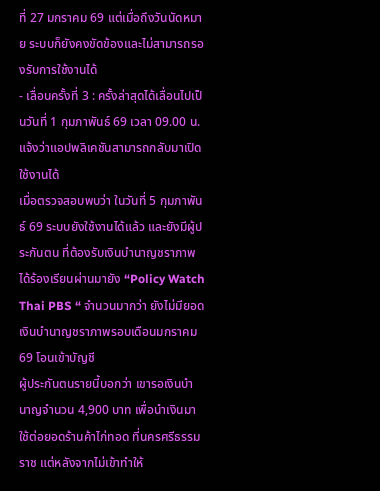ที่ 27 มกราคม 69 แต่เมื่อถึงวันนัดหมาย ระบบก็ยังคงขัดข้องและไม่สามารถรองรับการใช้งานได้
- เลื่อนครั้งที่ 3 : ครั้งล่าสุดได้เลื่อนไปเป็นวันที่ 1 กุมภาพันธ์ 69 เวลา 09.00 น. แจ้งว่าแอปพลิเคชันสามารถกลับมาเปิดใช้งานได้
เมื่อตรวจสอบพบว่า ในวันที่ 5 กุมภาพันธ์ 69 ระบบยังใช้งานได้แล้ว และยังมีผู้ประกันตน ที่ต้องรับเงินบำนาญชราภาพ ได้ร้องเรียนผ่านมายัง “Policy Watch Thai PBS “ จำนวนมากว่า ยังไม่มียอดเงินบำนาญชราภาพรอบเดือนมกราคม 69 โอนเข้าบัญชี
ผู้ประกันตนรายนี้บอกว่า เขารอเงินบำนาญจำนวน 4,900 บาท เพื่อนำเงินมาใช้ต่อยอดร้านค้าไก่ทอด ที่นครศรีธรรมราช แต่หลังจากไม่เข้าทำให้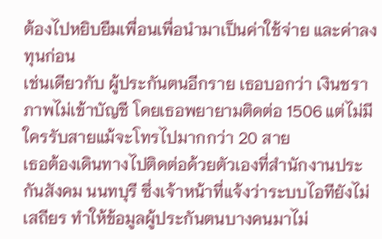ต้องไปหยิบยืมเพื่อนเพื่อนำมาเป็นค่าใช้จ่าย และค่าลงทุนก่อน
เช่นเดียวกับ ผู้ประกันตนอีกราย เธอบอกว่า เงินชราภาพไม่เข้าบัญชี โดยเธอพยายามติดต่อ 1506 แต่ไม่มีใครรับสายแม้จะโทรไปมากกว่า 20 สาย
เธอต้องเดินทางไปติดต่อด้วยตัวเองที่สำนักงานประกันสังคม นนทบุรี ซึ่งเจ้าหน้าที่แจ้งว่าระบบไอทียังไม่เสถียร ทำให้ข้อมูลผู้ประกันตนบางคนมาไม่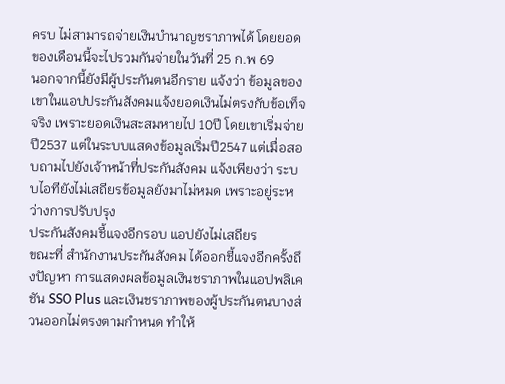ครบ ไม่สามารถจ่ายเงินบำนาญชราภาพได้ โดยยอดของเดือนนี้จะไปรวมกันจ่ายในวันที่ 25 ก.พ 69
นอกจากนี้ยังมีผู้ประกันตนอีกราย แจ้งว่า ข้อมูลของเขาในแอปประกันสังคมแจ้งยอดเงินไม่ตรงกับข้อเท็จจริง เพราะยอดเงินสะสมหายไป 10ปี โดยเขาเริ่มจ่ายปี2537 แต่ในระบบแสดงข้อมูลเริ่มปี2547 แต่เมื่อสอบถามไปยังเจ้าหน้าที่ประกันสังคม แจ้งเพียงว่า ระบบไอทียังไม่เสถียรข้อมูลยังมาไม่หมด เพราะอยู่ระหว่างการปรับปรุง
ประกันสังคมชี้แจงอีกรอบ แอปยังไม่เสถียร
ขณะที่ สำนักงานประกันสังคม ได้ออกชี้แจงอีกครั้งถึงปัญหา การแสดงผลข้อมูลเงินชราภาพในแอปพลิเคชัน SSO Plus และเงินชราภาพของผู้ประกันตนบางส่วนออกไม่ตรงตามกำหนด ทำให้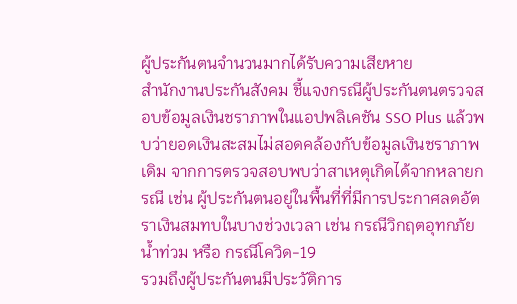ผู้ประกันตนจำนวนมากได้รับความเสียหาย
สำนักงานประกันสังคม ชี้แจงกรณีผู้ประกันตนตรวจสอบข้อมูลเงินชราภาพในแอปพลิเคชัน SSO Plus แล้วพบว่ายอดเงินสะสมไม่สอดคล้องกับข้อมูลเงินชราภาพเดิม จากการตรวจสอบพบว่าสาเหตุเกิดได้จากหลายกรณี เช่น ผู้ประกันตนอยู่ในพื้นที่ที่มีการประกาศลดอัตราเงินสมทบในบางช่วงเวลา เช่น กรณีวิกฤตอุทกภัยน้ำท่วม หรือ กรณีโควิด-19
รวมถึงผู้ประกันตนมีประวัติการ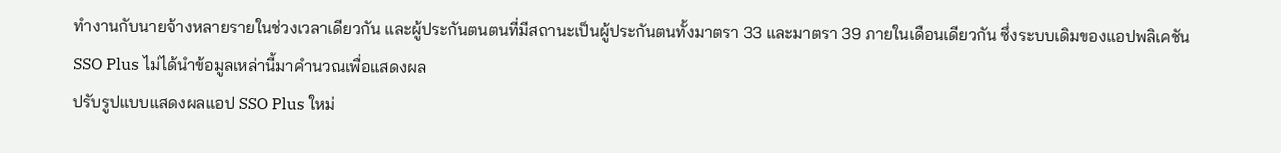ทำงานกับนายจ้างหลายรายในช่วงเวลาเดียวกัน และผู้ประกันตนตนที่มีสถานะเป็นผู้ประกันตนทั้งมาตรา 33 และมาตรา 39 ภายในเดือนเดียวกัน ซึ่งระบบเดิมของแอปพลิเคชัน SSO Plus ไม่ได้นำข้อมูลเหล่านี้มาคำนวณเพื่อแสดงผล
ปรับรูปแบบแสดงผลแอป SSO Plus ใหม่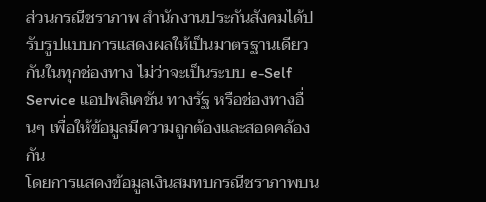ส่วนกรณีชราภาพ สำนักงานประกันสังคมได้ปรับรูปแบบการแสดงผลให้เป็นมาตรฐานเดียวกันในทุกช่องทาง ไม่ว่าจะเป็นระบบ e-Self Service แอปพลิเคชัน ทางรัฐ หรือช่องทางอื่นๆ เพื่อให้ข้อมูลมีความถูกต้องและสอดคล้องกัน
โดยการแสดงข้อมูลเงินสมทบกรณีชราภาพบน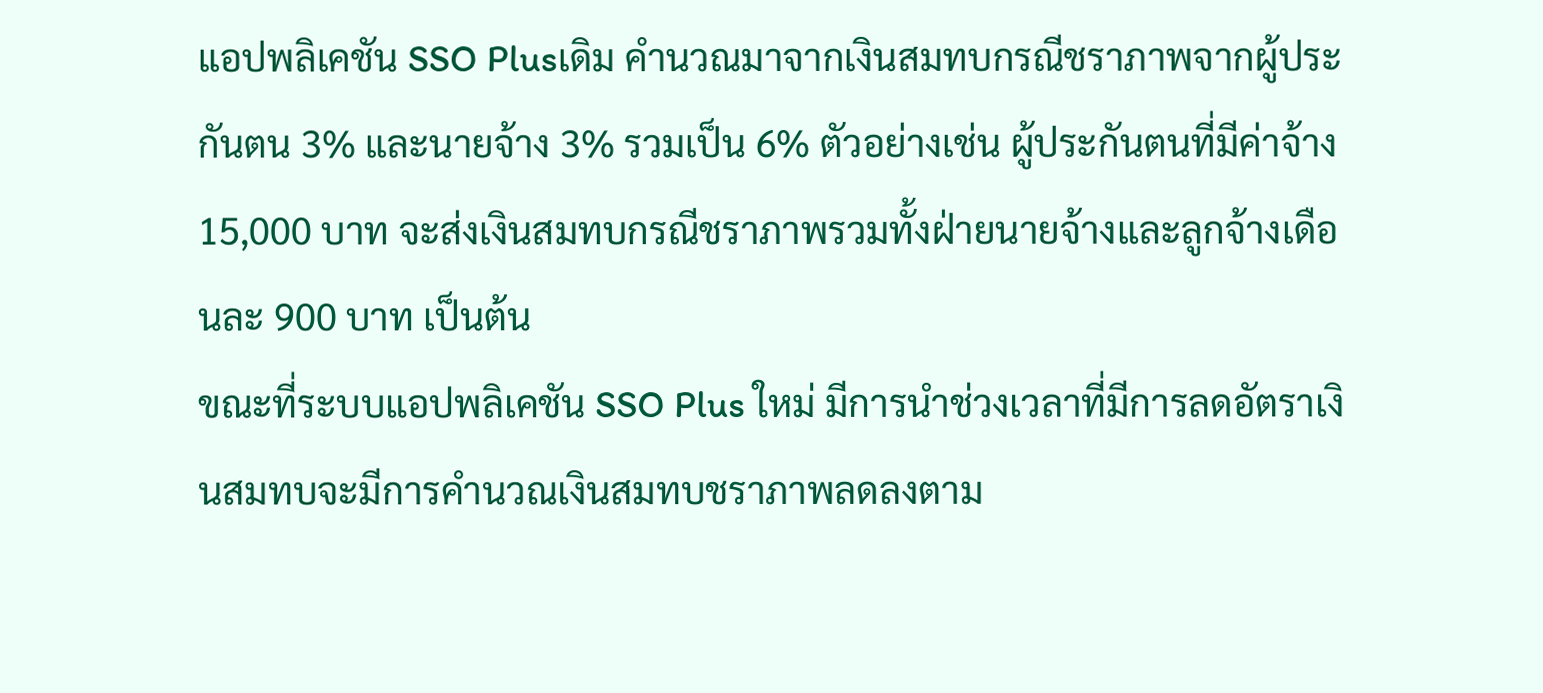แอปพลิเคชัน SSO Plusเดิม คำนวณมาจากเงินสมทบกรณีชราภาพจากผู้ประกันตน 3% และนายจ้าง 3% รวมเป็น 6% ตัวอย่างเช่น ผู้ประกันตนที่มีค่าจ้าง 15,000 บาท จะส่งเงินสมทบกรณีชราภาพรวมทั้งฝ่ายนายจ้างและลูกจ้างเดือนละ 900 บาท เป็นต้น
ขณะที่ระบบแอปพลิเคชัน SSO Plus ใหม่ มีการนำช่วงเวลาที่มีการลดอัตราเงินสมทบจะมีการคำนวณเงินสมทบชราภาพลดลงตาม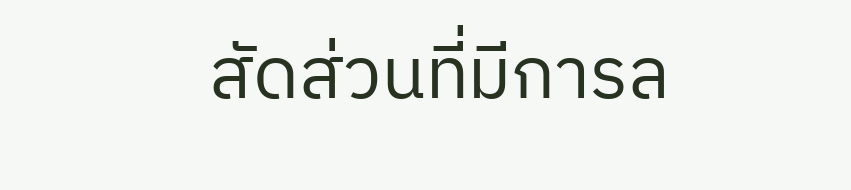สัดส่วนที่มีการล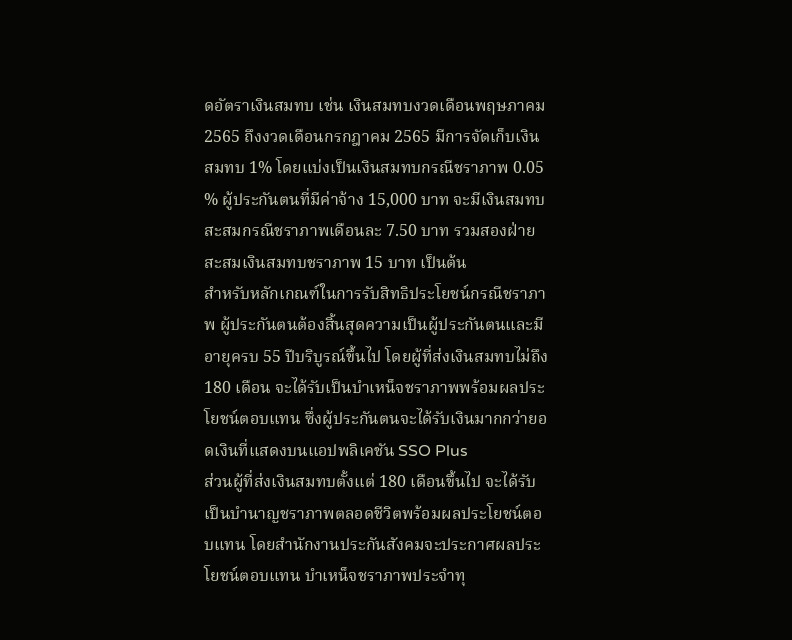ดอัตราเงินสมทบ เช่น เงินสมทบงวดเดือนพฤษภาคม 2565 ถึงงวดเดือนกรกฎาคม 2565 มีการจัดเก็บเงินสมทบ 1% โดยแบ่งเป็นเงินสมทบกรณีชราภาพ 0.05 % ผู้ประกันตนที่มีค่าจ้าง 15,000 บาท จะมีเงินสมทบสะสมกรณีชราภาพเดือนละ 7.50 บาท รวมสองฝ่ายสะสมเงินสมทบชราภาพ 15 บาท เป็นต้น
สำหรับหลักเกณฑ์ในการรับสิทธิประโยชน์กรณีชราภาพ ผู้ประกันตนต้องสิ้นสุดความเป็นผู้ประกันตนและมีอายุครบ 55 ปีบริบูรณ์ขึ้นไป โดยผู้ที่ส่งเงินสมทบไม่ถึง 180 เดือน จะได้รับเป็นบำเหน็จชราภาพพร้อมผลประโยชน์ตอบแทน ซึ่งผู้ประกันตนจะได้รับเงินมากกว่ายอดเงินที่แสดงบนแอปพลิเคชัน SSO Plus
ส่วนผู้ที่ส่งเงินสมทบตั้งแต่ 180 เดือนขึ้นไป จะได้รับเป็นบำนาญชราภาพตลอดชีวิตพร้อมผลประโยชน์ตอบแทน โดยสำนักงานประกันสังคมจะประกาศผลประโยชน์ตอบแทน บำเหน็จชราภาพประจำทุ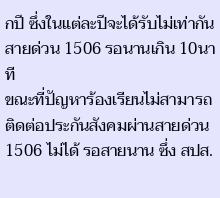กปี ซึ่งในแต่ละปีจะได้รับไม่เท่ากัน
สายด่วน 1506 รอนานเกิน 10นาที
ขณะที่ปัญหาร้องเรียนไม่สามารถติดต่อประกันสังคมผ่านสายด่วน 1506 ไม่ได้ รอสายนาน ซึ่ง สปส.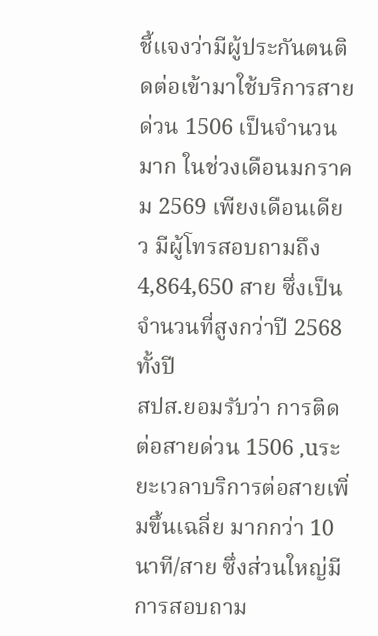ชี้แจงว่ามีผู้ประกันตนติดต่อเข้ามาใช้บริการสายด่วน 1506 เป็นจำนวนมาก ในช่วงเดือนมกราคม 2569 เพียงเดือนเดียว มีผู้โทรสอบถามถึง 4,864,650 สาย ซึ่งเป็นจำนวนที่สูงกว่าปี 2568 ทั้งปี
สปส.ยอมรับว่า การติดต่อสายด่วน 1506 ,uระยะเวลาบริการต่อสายเพิ่มขึ้นเฉลี่ย มากกว่า 10 นาที/สาย ซึ่งส่วนใหญ่มีการสอบถาม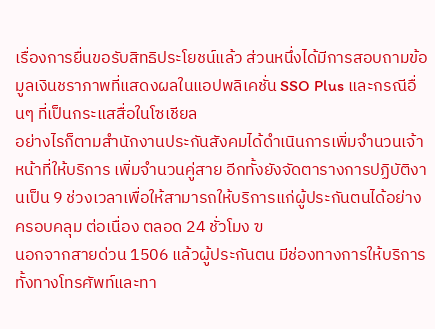เรื่องการยื่นขอรับสิทธิประโยชน์แล้ว ส่วนหนึ่งได้มีการสอบถามข้อมูลเงินชราภาพที่แสดงผลในแอปพลิเคชั่น SSO Plus และกรณีอื่นๆ ที่เป็นกระแสสื่อในโซเชียล
อย่างไรก็ตามสำนักงานประกันสังคมได้ดำเนินการเพิ่มจำนวนเจ้าหน้าที่ให้บริการ เพิ่มจำนวนคู่สาย อีกทั้งยังจัดตารางการปฏิบัติงานเป็น 9 ช่วงเวลาเพื่อให้สามารถให้บริการแก่ผู้ประกันตนได้อย่างครอบคลุม ต่อเนื่อง ตลอด 24 ชั่วโมง ฃ
นอกจากสายด่วน 1506 แล้วผู้ประกันตน มีช่องทางการให้บริการทั้งทางโทรศัพท์และทา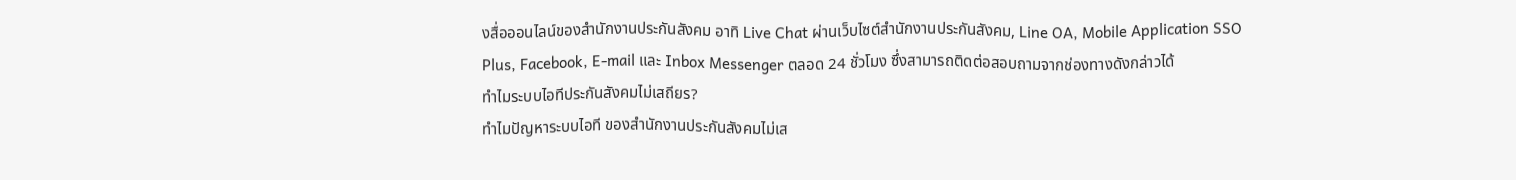งสื่อออนไลน์ของสำนักงานประกันสังคม อาทิ Live Chat ผ่านเว็บไซต์สำนักงานประกันสังคม, Line OA, Mobile Application SSO Plus, Facebook, E-mail และ Inbox Messenger ตลอด 24 ชั่วโมง ซึ่งสามารถติดต่อสอบถามจากช่องทางดังกล่าวได้
ทำไมระบบไอทีประกันสังคมไม่เสถียร?
ทำไมปัญหาระบบไอที ของสำนักงานประกันสังคมไม่เส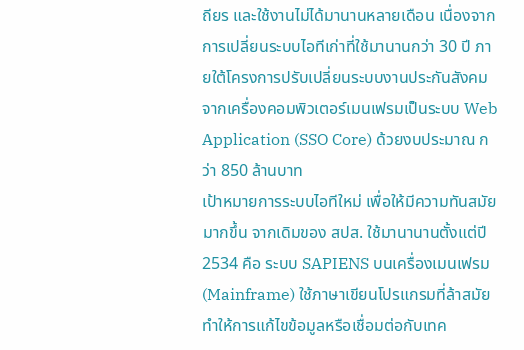ถียร และใช้งานไม่ได้มานานหลายเดือน เนื่องจากการเปลี่ยนระบบไอทีเก่าที่ใช้มานานกว่า 30 ปี ภายใต้โครงการปรับเปลี่ยนระบบงานประกันสังคมจากเครื่องคอมพิวเตอร์เมนเฟรมเป็นระบบ Web Application (SSO Core) ด้วยงบประมาณ กว่า 850 ล้านบาท
เป้าหมายการระบบไอทีใหม่ เพื่อให้มีความทันสมัยมากขึ้น จากเดิมของ สปส. ใช้มานานานตั้งแต่ปี 2534 คือ ระบบ SAPIENS บนเครื่องเมนเฟรม (Mainframe) ใช้ภาษาเขียนโปรแกรมที่ล้าสมัย ทำให้การแก้ไขข้อมูลหรือเชื่อมต่อกับเทค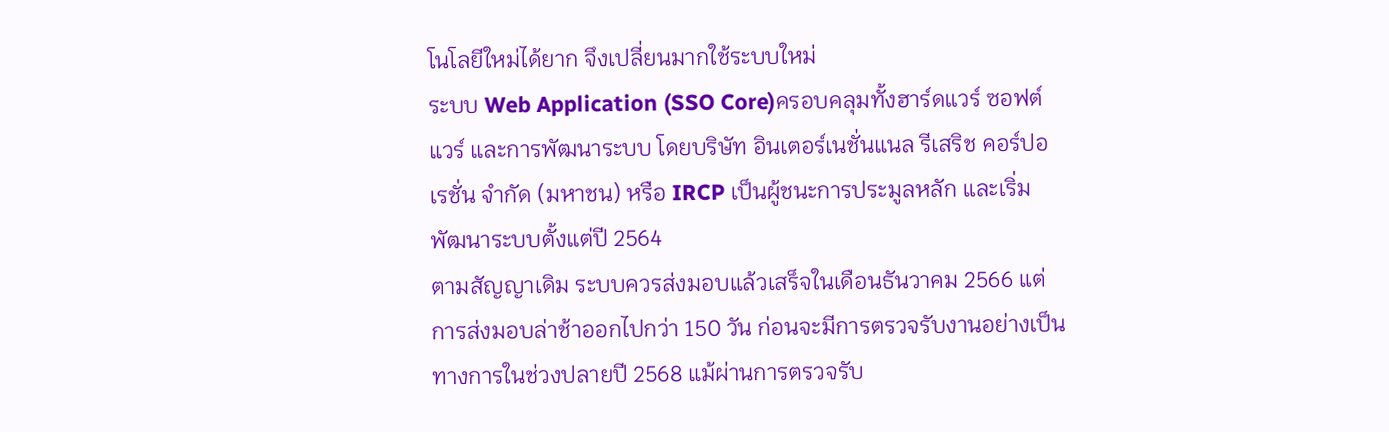โนโลยีใหม่ได้ยาก จึงเปลี่ยนมากใช้ระบบใหม่
ระบบ Web Application (SSO Core)ครอบคลุมทั้งฮาร์ดแวร์ ซอฟต์แวร์ และการพัฒนาระบบ โดยบริษัท อินเตอร์เนชั่นแนล รีเสริช คอร์ปอเรชั่น จำกัด (มหาชน) หรือ IRCP เป็นผู้ชนะการประมูลหลัก และเริ่มพัฒนาระบบตั้งแต่ปี 2564
ตามสัญญาเดิม ระบบควรส่งมอบแล้วเสร็จในเดือนธันวาคม 2566 แต่การส่งมอบล่าช้าออกไปกว่า 150 วัน ก่อนจะมีการตรวจรับงานอย่างเป็นทางการในช่วงปลายปี 2568 แม้ผ่านการตรวจรับ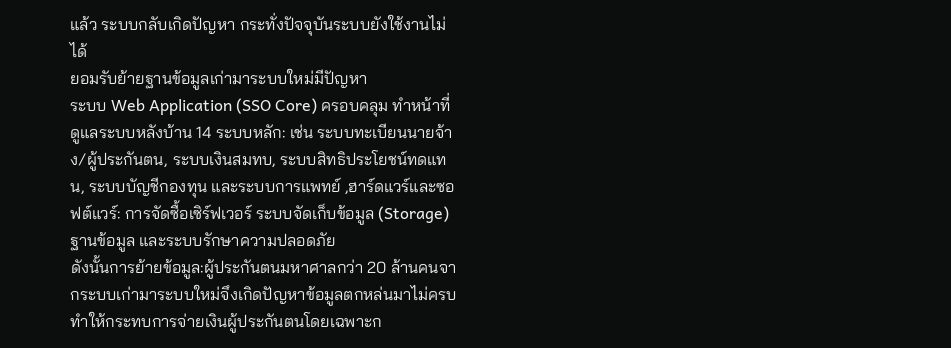แล้ว ระบบกลับเกิดปัญหา กระทั่งปัจจุบันระบบยังใช้งานไม่ได้
ยอมรับย้ายฐานข้อมูลเก่ามาระบบใหม่มีปัญหา
ระบบ Web Application (SSO Core) ครอบคลุม ทำหน้าที่ดูแลระบบหลังบ้าน 14 ระบบหลัก: เช่น ระบบทะเบียนนายจ้าง/ผู้ประกันตน, ระบบเงินสมทบ, ระบบสิทธิประโยชน์ทดแทน, ระบบบัญชีกองทุน และระบบการแพทย์ ,ฮาร์ดแวร์และซอฟต์แวร์: การจัดซื้อเซิร์ฟเวอร์ ระบบจัดเก็บข้อมูล (Storage) ฐานข้อมูล และระบบรักษาความปลอดภัย
ดังนั้นการย้ายข้อมูล:ผู้ประกันตนมหาศาลกว่า 20 ล้านคนจากระบบเก่ามาระบบใหม่จึงเกิดปัญหาข้อมูลตกหล่นมาไม่ครบ ทำให้กระทบการจ่ายเงินผู้ประกันตนโดยเฉพาะก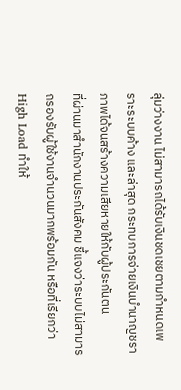ลุ่มว่างงาน ไม่สามารถได้รับเงินชดเชยตามกำหนดเพราะระบบค้าง และล่าสุด กระทบการจ่ายเงินบำนาญชราภาพได้จนสร้างความเสียหายให้กับผู้ประกันตน
ที่ผ่านมาสำนักงานประกันสังคม ชี้แจงว่าระบบไม่สามารถรองรับผู้ใช้งานจำนวนมากพร้อมกัน หรือที่เรียกว่า High Load ทำให้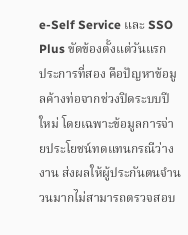e-Self Service และ SSO Plus ขัดข้องตั้งแต่วันแรก
ประการที่สอง คือปัญหาข้อมูลค้างท่อจากช่วงปิดระบบปีใหม่ โดยเฉพาะข้อมูลการจ่ายประโยชน์ทดแทนกรณีว่างงาน ส่งผลให้ผู้ประกันตนจำนวนมากไม่สามารถตรวจสอบ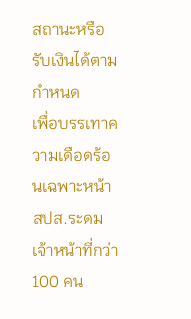สถานะหรือรับเงินได้ตามกำหนด
เพื่อบรรเทาความเดือดร้อนเฉพาะหน้า สปส.ระดมเจ้าหน้าที่กว่า 100 คน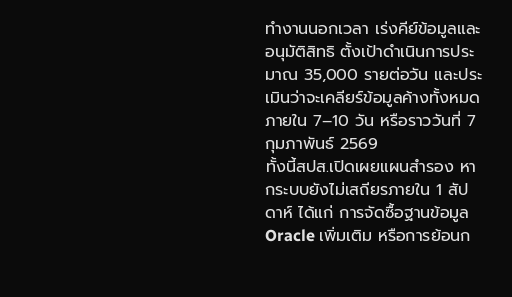ทำงานนอกเวลา เร่งคีย์ข้อมูลและอนุมัติสิทธิ ตั้งเป้าดำเนินการประมาณ 35,000 รายต่อวัน และประเมินว่าจะเคลียร์ข้อมูลค้างทั้งหมดภายใน 7–10 วัน หรือราววันที่ 7 กุมภาพันธ์ 2569
ทั้งนี้สปส.เปิดเผยแผนสำรอง หากระบบยังไม่เสถียรภายใน 1 สัปดาห์ ได้แก่ การจัดซื้อฐานข้อมูล Oracle เพิ่มเติม หรือการย้อนก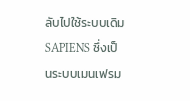ลับไปใช้ระบบเดิม SAPIENS ซึ่งเป็นระบบเมนเฟรม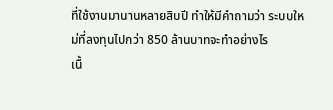ที่ใช้งานมานานหลายสิบปี ทำให้มีคำถามว่า ระบบใหม่ที่ลงทุนไปกว่า 850 ล้านบาทจะทำอย่างไร
เนื้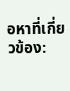อหาที่เกี่ยวข้อง: